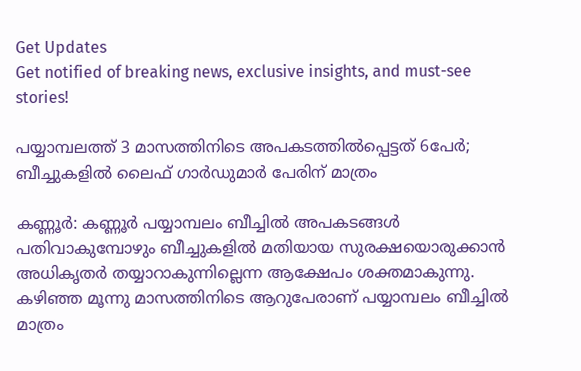Get Updates
Get notified of breaking news, exclusive insights, and must-see stories!

പയ്യാമ്പലത്ത് 3 മാസത്തിനിടെ അപകടത്തില്‍പ്പെട്ടത് 6പേര്‍; ബീച്ചുകളില്‍ ലൈഫ് ഗാര്‍ഡുമാര്‍ പേരിന് മാത്രം

കണ്ണൂര്‍: കണ്ണൂര്‍ പയ്യാമ്പലം ബീച്ചില്‍ അപകടങ്ങള്‍ പതിവാകുമ്പോഴും ബീച്ചുകളില്‍ മതിയായ സുരക്ഷയൊരുക്കാന്‍ അധികൃതര്‍ തയ്യാറാകുന്നില്ലെന്ന ആക്ഷേപം ശക്തമാകുന്നു. കഴിഞ്ഞ മൂന്നു മാസത്തിനിടെ ആറുപേരാണ് പയ്യാമ്പലം ബീച്ചില്‍ മാത്രം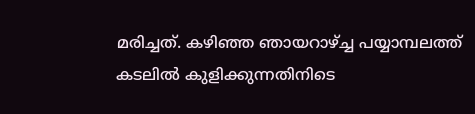മരിച്ചത്. കഴിഞ്ഞ ഞായറാഴ്ച്ച പയ്യാമ്പലത്ത് കടലില്‍ കുളിക്കുന്നതിനിടെ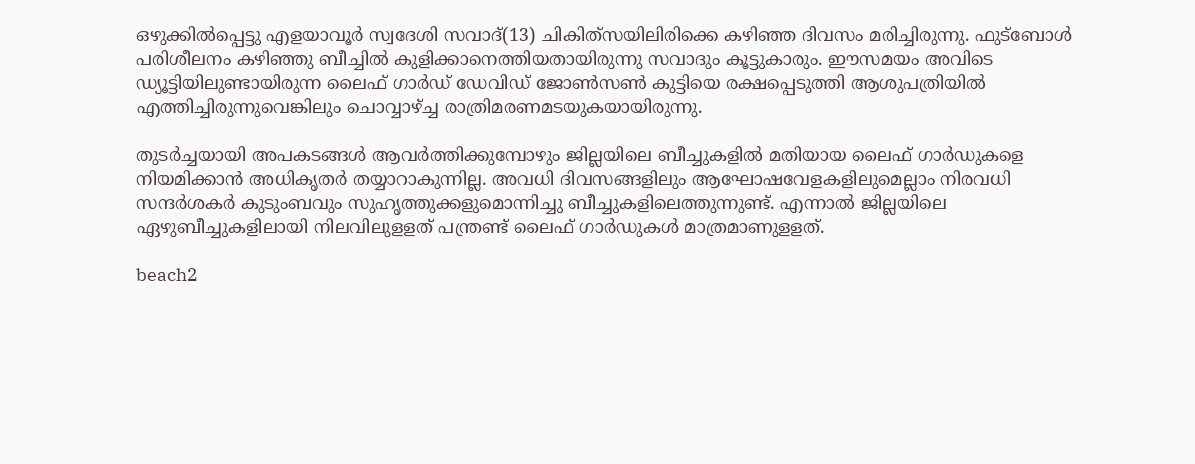ഒഴുക്കില്‍പ്പെട്ടു എളയാവൂര്‍ സ്വദേശി സവാദ്(13) ചികിത്‌സയിലിരിക്കെ കഴിഞ്ഞ ദിവസം മരിച്ചിരുന്നു. ഫുട്‌ബോള്‍ പരിശീലനം കഴിഞ്ഞു ബീച്ചില്‍ കുളിക്കാനെത്തിയതായിരുന്നു സവാദും കൂട്ടുകാരും. ഈസമയം അവിടെ ഡ്യൂട്ടിയിലുണ്ടായിരുന്ന ലൈഫ് ഗാര്‍ഡ് ഡേവിഡ് ജോണ്‍സണ്‍ കുട്ടിയെ രക്ഷപ്പെടുത്തി ആശുപത്രിയില്‍ എത്തിച്ചിരുന്നുവെങ്കിലും ചൊവ്വാഴ്ച്ച രാത്രിമരണമടയുകയായിരുന്നു.

തുടര്‍ച്ചയായി അപകടങ്ങള്‍ ആവര്‍ത്തിക്കുമ്പോഴും ജില്ലയിലെ ബീച്ചുകളില്‍ മതിയായ ലൈഫ് ഗാര്‍ഡുകളെ നിയമിക്കാന്‍ അധികൃതര്‍ തയ്യാറാകുന്നില്ല. അവധി ദിവസങ്ങളിലും ആഘോഷവേളകളിലുമെല്ലാം നിരവധി സന്ദര്‍ശകര്‍ കുടുംബവും സുഹൃത്തുക്കളുമൊന്നിച്ചു ബീച്ചുകളിലെത്തുന്നുണ്ട്. എന്നാല്‍ ജില്ലയിലെ ഏഴുബീച്ചുകളിലായി നിലവിലുളളത് പന്ത്രണ്ട് ലൈഫ് ഗാര്‍ഡുകള്‍ മാത്രമാണുളളത്.

beach2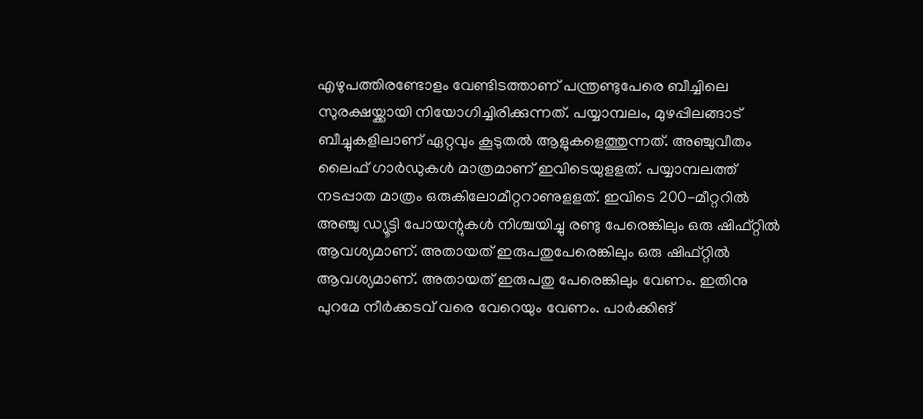എഴുപത്തിരണ്ടോളം വേണ്ടിടത്താണ് പന്ത്രണ്ടുപേരെ ബീച്ചിലെ സുരക്ഷയ്ക്കായി നിയോഗിച്ചിരിക്കുന്നത്. പയ്യാമ്പലം, മുഴപ്പിലങ്ങാട് ബീച്ചുകളിലാണ് ഏറ്റവും കൂടുതല്‍ ആളുകളെത്തുന്നത്. അഞ്ചുവീതം ലൈഫ് ഗാര്‍ഡുകള്‍ മാത്രമാണ് ഇവിടെയുളളത്. പയ്യാമ്പലത്ത് നടപ്പാത മാത്രം ഒരുകിലോമീറ്ററാണുളളത്. ഇവിടെ 200-മീറ്ററില്‍ അഞ്ചു ഡ്യൂട്ടി പോയന്റുകള്‍ നിശ്ചയിച്ചു രണ്ടു പേരെങ്കിലും ഒരു ഷിഫ്റ്റില്‍ ആവശ്യമാണ്. അതായത് ഇരുപതുപേരെങ്കിലും ഒരു ഷിഫ്റ്റില്‍ ആവശ്യമാണ്. അതായത് ഇരുപതു പേരെങ്കിലും വേണം. ഇതിനു പുറമേ നീര്‍ക്കടവ് വരെ വേറെയും വേണം. പാര്‍ക്കിങ്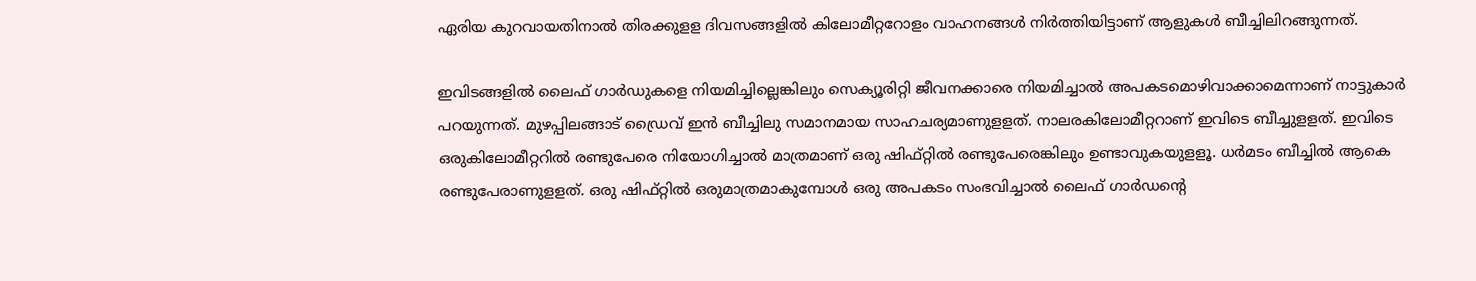ഏരിയ കുറവായതിനാല്‍ തിരക്കുളള ദിവസങ്ങളില്‍ കിലോമീറ്ററോളം വാഹനങ്ങള്‍ നിര്‍ത്തിയിട്ടാണ് ആളുകള്‍ ബീച്ചിലിറങ്ങുന്നത്.

ഇവിടങ്ങളില്‍ ലൈഫ് ഗാര്‍ഡുകളെ നിയമിച്ചില്ലെങ്കിലും സെക്യൂരിറ്റി ജീവനക്കാരെ നിയമിച്ചാല്‍ അപകടമൊഴിവാക്കാമെന്നാണ് നാട്ടുകാര്‍ പറയുന്നത്. മുഴപ്പിലങ്ങാട് ഡ്രൈവ് ഇന്‍ ബീച്ചിലു സമാനമായ സാഹചര്യമാണുളളത്. നാലരകിലോമീറ്ററാണ് ഇവിടെ ബീച്ചുളളത്. ഇവിടെ ഒരുകിലോമീറ്ററില്‍ രണ്ടുപേരെ നിയോഗിച്ചാല്‍ മാത്രമാണ് ഒരു ഷിഫ്റ്റില്‍ രണ്ടുപേരെങ്കിലും ഉണ്ടാവുകയുളളൂ. ധര്‍മടം ബീച്ചില്‍ ആകെ രണ്ടുപേരാണുളളത്. ഒരു ഷിഫ്റ്റില്‍ ഒരുമാത്രമാകുമ്പോള്‍ ഒരു അപകടം സംഭവിച്ചാല്‍ ലൈഫ് ഗാര്‍ഡന്റെ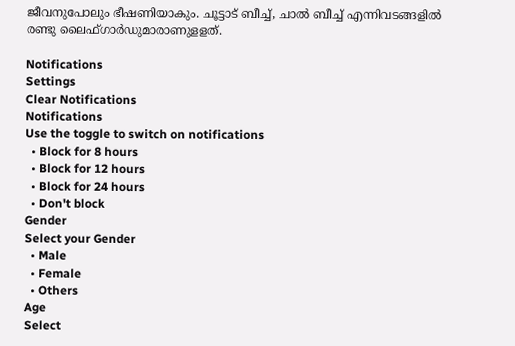ജീവനുപോലും ഭീഷണിയാകും. ചൂട്ടാട് ബീച്ച്, ചാല്‍ ബീച്ച് എന്നിവടങ്ങളില്‍ രണ്ടു ലൈഫ്ഗാര്‍ഡുമാരാണുളളത്.

Notifications
Settings
Clear Notifications
Notifications
Use the toggle to switch on notifications
  • Block for 8 hours
  • Block for 12 hours
  • Block for 24 hours
  • Don't block
Gender
Select your Gender
  • Male
  • Female
  • Others
Age
Select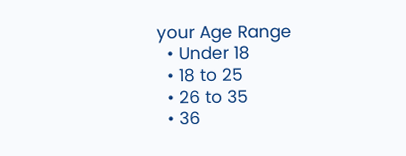your Age Range
  • Under 18
  • 18 to 25
  • 26 to 35
  • 36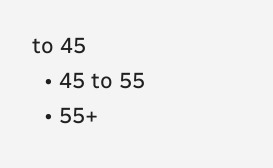to 45
  • 45 to 55
  • 55+